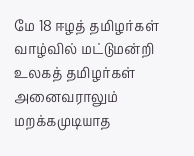மே 18 ஈழத் தமிழர்கள் வாழ்வில் மட்டுமன்றி உலகத் தமிழர்கள் அனைவராலும் மறக்கமுடியாத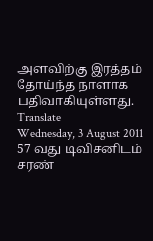அளவிற்கு இரத்தம் தோய்ந்த நாளாக பதிவாகியுள்ளது.
Translate
Wednesday, 3 August 2011
57 வது டிவிசனிடம் சரண்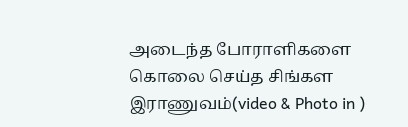அடைந்த போராளிகளை கொலை செய்த சிங்கள இராணுவம்(video & Photo in )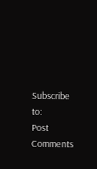Subscribe to:
Post Comments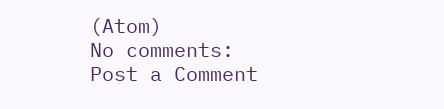(Atom)
No comments:
Post a Comment